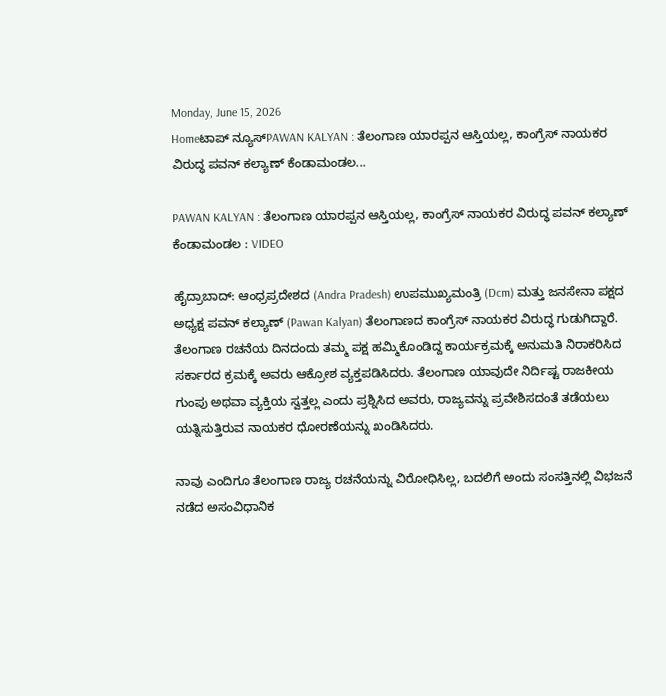Monday, June 15, 2026
Homeಟಾಪ್ ನ್ಯೂಸ್PAWAN KALYAN : ತೆಲಂಗಾಣ ಯಾರಪ್ಪನ ಆಸ್ತಿಯಲ್ಲ, ಕಾಂಗ್ರೆಸ್ ನಾಯಕರ ವಿರುದ್ಧ ಪವನ್ ಕಲ್ಯಾಣ್ ಕೆಂಡಾಮಂಡಲ...

PAWAN KALYAN : ತೆಲಂಗಾಣ ಯಾರಪ್ಪನ ಆಸ್ತಿಯಲ್ಲ, ಕಾಂಗ್ರೆಸ್ ನಾಯಕರ ವಿರುದ್ಧ ಪವನ್ ಕಲ್ಯಾಣ್ ಕೆಂಡಾಮಂಡಲ : VIDEO

ಹೈದ್ರಾಬಾದ್: ಆಂಧ್ರಪ್ರದೇಶದ (Andra Pradesh) ಉಪಮುಖ್ಯಮಂತ್ರಿ (Dcm) ಮತ್ತು ಜನಸೇನಾ ಪಕ್ಷದ ಅಧ್ಯಕ್ಷ ಪವನ್ ಕಲ್ಯಾಣ್ (Pawan Kalyan) ತೆಲಂಗಾಣದ ಕಾಂಗ್ರೆಸ್ ನಾಯಕರ ವಿರುದ್ಧ ಗುಡುಗಿದ್ದಾರೆ. ತೆಲಂಗಾಣ ರಚನೆಯ ದಿನದಂದು ತಮ್ಮ ಪಕ್ಷ ಹಮ್ಮಿಕೊಂಡಿದ್ದ ಕಾರ್ಯಕ್ರಮಕ್ಕೆ ಅನುಮತಿ ನಿರಾಕರಿಸಿದ ಸರ್ಕಾರದ ಕ್ರಮಕ್ಕೆ ಅವರು ಆಕ್ರೋಶ ವ್ಯಕ್ತಪಡಿಸಿದರು. ತೆಲಂಗಾಣ ಯಾವುದೇ ನಿರ್ದಿಷ್ಟ ರಾಜಕೀಯ ಗುಂಪು ಅಥವಾ ವ್ಯಕ್ತಿಯ ಸ್ವತ್ತಲ್ಲ ಎಂದು ಪ್ರಶ್ನಿಸಿದ ಅವರು, ರಾಜ್ಯವನ್ನು ಪ್ರವೇಶಿಸದಂತೆ ತಡೆಯಲು ಯತ್ನಿಸುತ್ತಿರುವ ನಾಯಕರ ಧೋರಣೆಯನ್ನು ಖಂಡಿಸಿದರು.

ನಾವು ಎಂದಿಗೂ ತೆಲಂಗಾಣ ರಾಜ್ಯ ರಚನೆಯನ್ನು ವಿರೋಧಿಸಿಲ್ಲ, ಬದಲಿಗೆ ಅಂದು ಸಂಸತ್ತಿನಲ್ಲಿ ವಿಭಜನೆ ನಡೆದ ಅಸಂವಿಧಾನಿಕ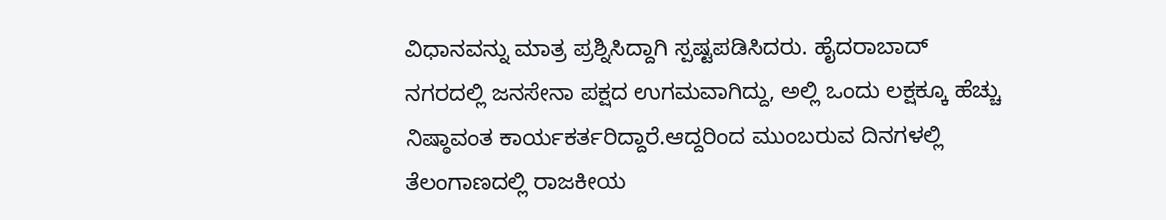ವಿಧಾನವನ್ನು ಮಾತ್ರ ಪ್ರಶ್ನಿಸಿದ್ದಾಗಿ ಸ್ಪಷ್ಟಪಡಿಸಿದರು. ಹೈದರಾಬಾದ್ ನಗರದಲ್ಲಿ ಜನಸೇನಾ ಪಕ್ಷದ ಉಗಮವಾಗಿದ್ದು, ಅಲ್ಲಿ ಒಂದು ಲಕ್ಷಕ್ಕೂ ಹೆಚ್ಚು ನಿಷ್ಠಾವಂತ ಕಾರ್ಯಕರ್ತರಿದ್ದಾರೆ.ಆದ್ದರಿಂದ ಮುಂಬರುವ ದಿನಗಳಲ್ಲಿ ತೆಲಂಗಾಣದಲ್ಲಿ ರಾಜಕೀಯ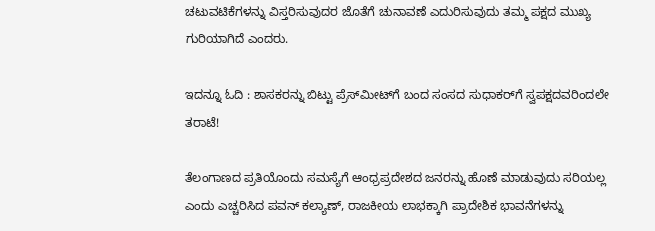ಚಟುವಟಿಕೆಗಳನ್ನು ವಿಸ್ತರಿಸುವುದರ ಜೊತೆಗೆ ಚುನಾವಣೆ ಎದುರಿಸುವುದು ತಮ್ಮ ಪಕ್ಷದ ಮುಖ್ಯ ಗುರಿಯಾಗಿದೆ ಎಂದರು.

ಇದನ್ನೂ ಓದಿ : ಶಾಸಕರನ್ನು ಬಿಟ್ಟು ಪ್ರೆಸ್‌ಮೀಟ್‌ಗೆ ಬಂದ ಸಂಸದ ಸುಧಾಕರ್‌ಗೆ ಸ್ವಪಕ್ಷದವರಿಂದಲೇ ತರಾಟೆ!

ತೆಲಂಗಾಣದ ಪ್ರತಿಯೊಂದು ಸಮಸ್ಯೆಗೆ ಆಂಧ್ರಪ್ರದೇಶದ ಜನರನ್ನು ಹೊಣೆ ಮಾಡುವುದು ಸರಿಯಲ್ಲ ಎಂದು ಎಚ್ಚರಿಸಿದ ಪವನ್ ಕಲ್ಯಾಣ್, ರಾಜಕೀಯ ಲಾಭಕ್ಕಾಗಿ ಪ್ರಾದೇಶಿಕ ಭಾವನೆಗಳನ್ನು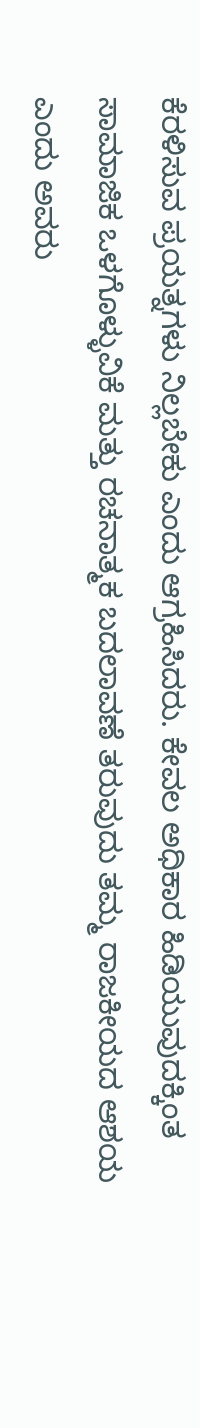ಕೆರಳಿಸುವ ಪ್ರಯತ್ನಗಳು ನಿಲ್ಲಬೇಕು ಎಂದು ಆಗ್ರಹಿಸಿದರು. ಕೇವಲ ಅಧಿಕಾರ ಹಿಡಿಯುವುದಕ್ಕಿಂತ ಸಾಮಾಜಿಕ ಒಳಗೊಳ್ಳುವಿಕೆ ಮತ್ತು ರಚನಾತ್ಮಕ ಬದಲಾವಣೆ ತರುವುದು ತಮ್ಮ ರಾಜಕೀಯದ ಆಶಯ ಎಂದು ಅವರು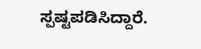ಸ್ಪಷ್ಟಪಡಿಸಿದ್ದಾರೆ.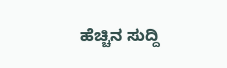ಹೆಚ್ಚಿನ ಸುದ್ದಿ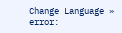Change Language »
error: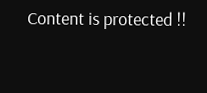Content is protected !!